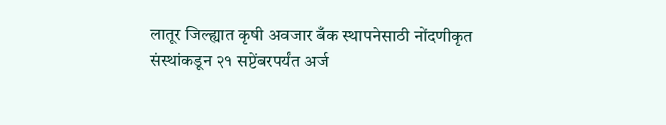लातूर जिल्ह्यात कृषी अवजार बँक स्थापनेसाठी नोंदणीकृत संस्थांकडून २१ सप्टेंबरपर्यंत अर्ज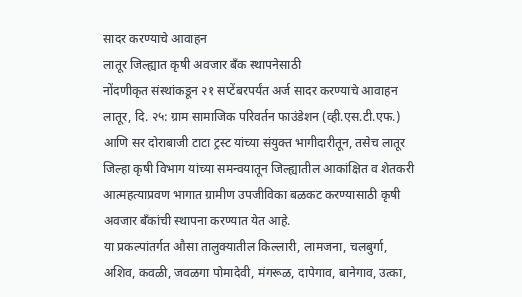सादर करण्याचे आवाहन
लातूर जिल्ह्यात कृषी अवजार बँक स्थापनेसाठी
नोंदणीकृत संस्थांकडून २१ सप्टेंबरपर्यंत अर्ज सादर करण्याचे आवाहन
लातूर, दि. २५: ग्राम सामाजिक परिवर्तन फाउंडेशन (व्ही.एस.टी.एफ.) आणि सर दोराबाजी टाटा ट्रस्ट यांच्या संयुक्त भागीदारीतून, तसेच लातूर जिल्हा कृषी विभाग यांच्या समन्वयातून जिल्ह्यातील आकांक्षित व शेतकरी आत्महत्याप्रवण भागात ग्रामीण उपजीविका बळकट करण्यासाठी कृषी अवजार बँकांची स्थापना करण्यात येत आहे.
या प्रकल्पांतर्गत औसा तालुक्यातील किल्लारी, लामजना, चलबुर्गा, अशिव, कवळी, जवळगा पोमादेवी, मंगरूळ, दापेगाव, बानेगाव, उत्का,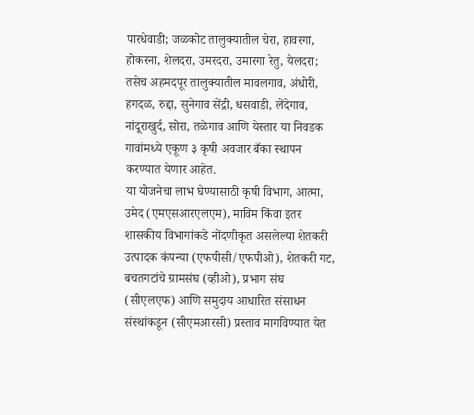पारधेवाडी; जळकोट तालुक्यातील चेरा, हावरगा, होकरना, शेलदरा, उमरदरा, उमारगा रेतु, येलदरा; तसेच अहमदपूर तालुक्यातील मावलगाव, अंधोरी, हगदळ, रुद्दा, सुनेगाव सेंद्री, धसवाडी, लेंदेगाव, नांदूराखुर्द, सोरा, तळेगाव आणि येस्तार या निवडक गावांमध्ये एकूण ३ कृषी अवजार बँका स्थापन करण्यात येणार आहेत.
या योजनेचा लाभ घेण्यासाठी कृषी विभाग, आत्मा, उमेद (एमएसआरएलएम), माविम किंवा इतर शासकीय विभागांकडे नोंदणीकृत असलेल्या शेतकरी उत्पादक कंपन्या (एफपीसी/एफपीओ), शेतकरी गट, बचतगटांचे ग्रामसंघ (व्हीओ), प्रभाग संघ (सीएलएफ) आणि समुदाय आधारित संसाधन संस्थांकडून (सीएमआरसी) प्रस्ताव मागविण्यात येत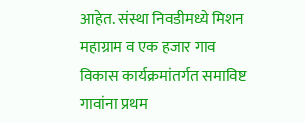आहेत. संस्था निवडीमध्ये मिशन महाग्राम व एक हजार गाव विकास कार्यक्रमांतर्गत समाविष्ट गावांना प्रथम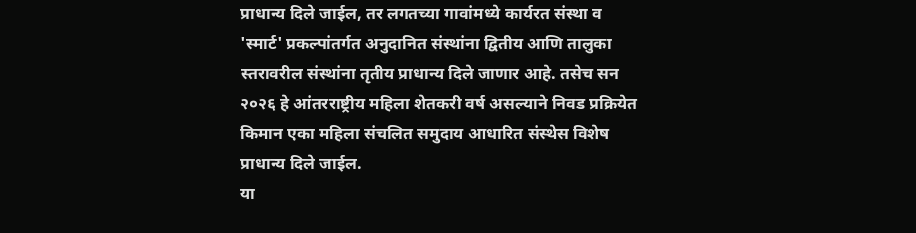प्राधान्य दिले जाईल, तर लगतच्या गावांमध्ये कार्यरत संस्था व 'स्मार्ट' प्रकल्पांतर्गत अनुदानित संस्थांना द्वितीय आणि तालुका स्तरावरील संस्थांना तृतीय प्राधान्य दिले जाणार आहे. तसेच सन २०२६ हे आंतरराष्ट्रीय महिला शेतकरी वर्ष असल्याने निवड प्रक्रियेत किमान एका महिला संचलित समुदाय आधारित संस्थेस विशेष प्राधान्य दिले जाईल.
या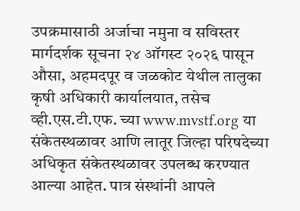उपक्रमासाठी अर्जाचा नमुना व सविस्तर मार्गदर्शक सूचना २४ ऑगस्ट २०२६ पासून औसा, अहमदपूर व जळकोट येथील तालुका कृषी अधिकारी कार्यालयात, तसेच व्ही.एस.टी.एफ. च्या www.mvstf.org या संकेतस्थळावर आणि लातूर जिल्हा परिषदेच्या अधिकृत संकेतस्थळावर उपलब्ध करण्यात आल्या आहेत. पात्र संस्थांनी आपले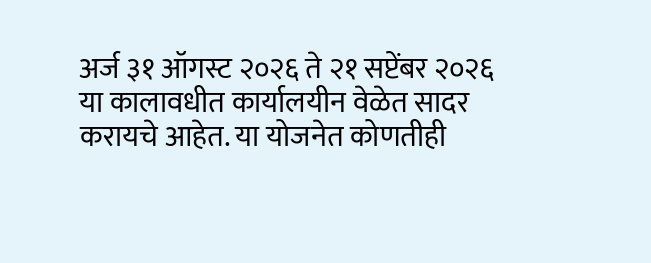अर्ज ३१ ऑगस्ट २०२६ ते २१ सप्टेंबर २०२६ या कालावधीत कार्यालयीन वेळेत सादर करायचे आहेत. या योजनेत कोणतीही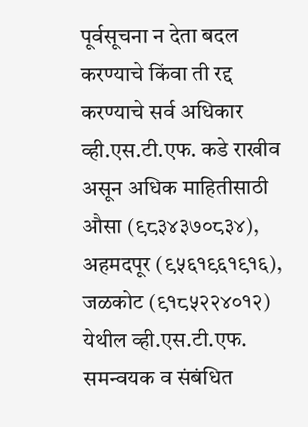पूर्वसूचना न देता बदल करण्याचे किंवा ती रद्द करण्याचे सर्व अधिकार व्ही.एस.टी.एफ. कडे राखीव असून अधिक माहितीसाठी औसा (९८३४३७०८३४), अहमदपूर (९५६१९६१९१६), जळकोट (९१८५२२४०१२) येथील व्ही.एस.टी.एफ. समन्वयक व संबंधित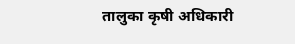तालुका कृषी अधिकारी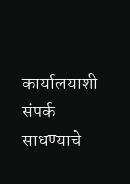कार्यालयाशी संपर्क साधण्याचे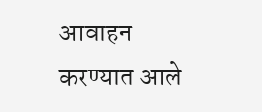आवाहन करण्यात आले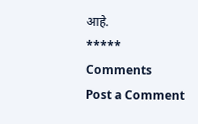आहे.
*****
Comments
Post a Comment